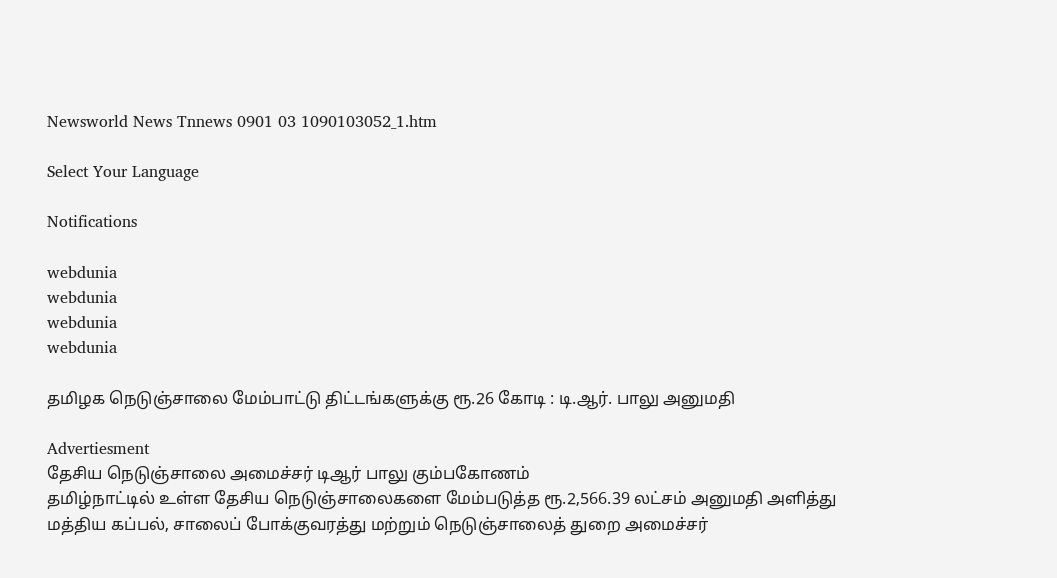Newsworld News Tnnews 0901 03 1090103052_1.htm

Select Your Language

Notifications

webdunia
webdunia
webdunia
webdunia

தமிழக நெடுஞ்சாலை மேம்பாட்டு திட்டங்களுக்கு ரூ.26 கோடி : டி.ஆர். பாலு அனுமதி

Advertiesment
தேசிய நெடுஞ்சாலை அமைச்சர் டிஆர் பாலு கும்பகோணம்
தமிழ்நாட்டில் உள்ள தேசிய நெடுஞ்சாலைகளை மேம்படுத்த ரூ.2,566.39 லட்சம் அனுமதி அளித்து மத்திய கப்பல், சாலைப் போக்குவரத்து மற்றும் நெடுஞ்சாலைத் துறை அமைச்சர்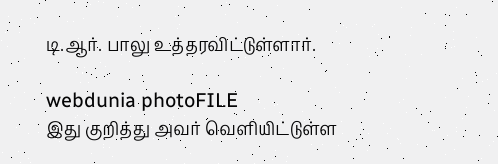டி.ஆர். பாலு உத்தரவிட்டுள்ளார்.

webdunia photoFILE
இது குறித்து அவ‌ர் வெ‌ளி‌‌யி‌ட்டு‌ள்ள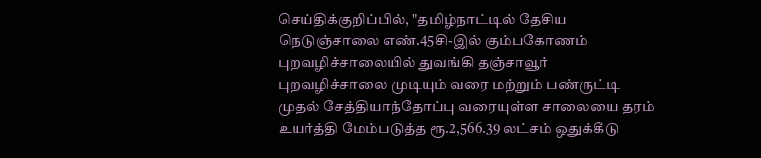செ‌ய்‌தி‌க்கு‌றி‌ப்‌பி‌ல், "தமிழ்நாட்டில் தேசிய நெடுஞ்சாலை எண்.45சி-இல் கும்பகோணம் புறவழிச்சாலையில் துவங்கி தஞ்சாவூர் புறவழிச்சாலை முடியும் வரை மற்றும் பண்ருட்டி முதல் சேத்தியாந்தோப்பு வரையுள்ள சாலையை தரம் உயர்த்தி மேம்படுத்த ரூ.2,566.39 லட்சம் ஒதுக்கீடு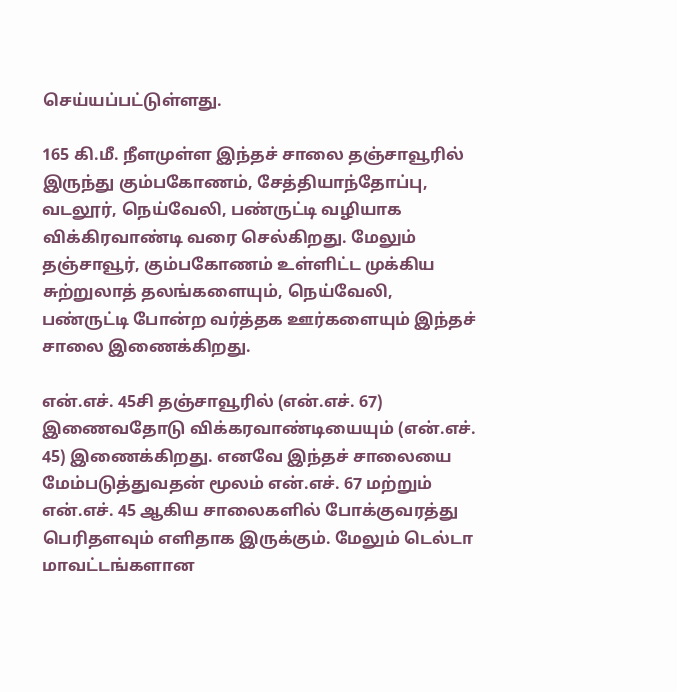செய்யப்பட்டுள்ளது.

165 கி.மீ. நீளமுள்ள இந்தச் சாலை தஞ்சாவூரில் இருந்து கும்பகோணம், சேத்தியாந்தோப்பு, வடலூர், நெய்வேலி, பண்ருட்டி வழியாக விக்கிரவாண்டி வரை செல்கிறது. மேலும் தஞ்சாவூர், கும்பகோணம் உள்ளிட்ட முக்கிய சுற்றுலாத் தலங்களையும், நெய்வேலி, பண்ருட்டி போன்ற வர்த்தக ஊர்களையும் இந்தச் சாலை இணைக்கிறது.

என்.எச். 45சி தஞ்சாவூரில் (என்.எச். 67) இணைவதோடு விக்கரவாண்டியையும் (என்.எச். 45) இணைக்கிறது. எனவே இந்தச் சாலையை மேம்படுத்துவதன் மூலம் என்.எச். 67 மற்றும் என்.எச். 45 ஆகிய சாலைகளில் போக்குவரத்து பெரிதளவும் எளிதாக இருக்கும். மேலும் டெல்டா மாவட்டங்களான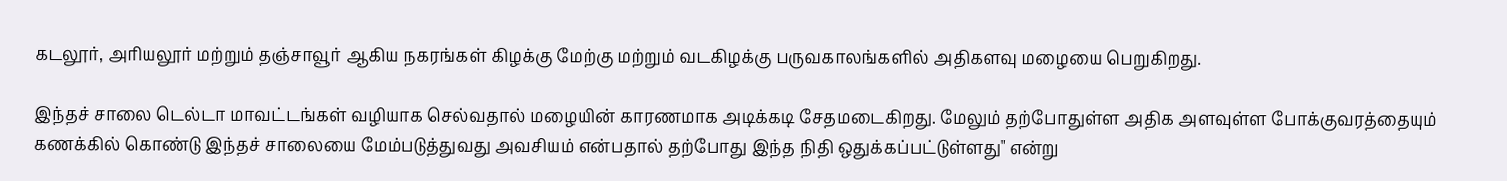கடலூர், அரியலூர் மற்றும் தஞ்சாவூர் ஆகிய நகரங்கள் கிழக்கு மேற்கு மற்றும் வடகிழக்கு பருவகாலங்களில் அதிகளவு மழையை பெறுகிறது.

இந்தச் சாலை டெல்டா மாவட்டங்கள் வழியாக செல்வதால் மழையின் காரணமாக அடிக்கடி சேதமடைகிறது. மேலும் தற்போதுள்ள அதிக அளவுள்ள போக்குவரத்தையும் கணக்கில் கொண்டு இந்தச் சாலையை மேம்படுத்துவது அவசியம் என்பதால் தற்போது இந்த நிதி ஒதுக்கப்பட்டுள்ளது" எ‌ன்று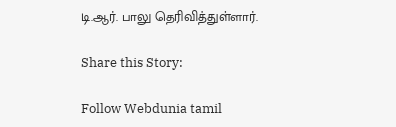டி.ஆர். பாலு தெரிவித்துள்ளார்.

Share this Story:

Follow Webdunia tamil